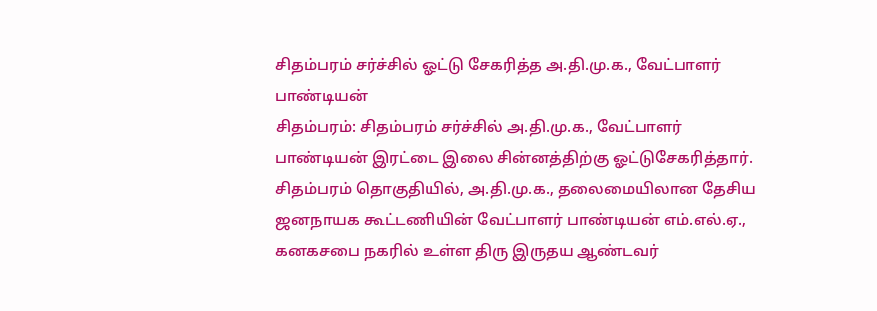சிதம்பரம் சர்ச்சில் ஓட்டு சேகரித்த அ.தி.மு.க., வேட்பாளர் பாண்டியன்
சிதம்பரம்: சிதம்பரம் சர்ச்சில் அ.தி.மு.க., வேட்பாளர் பாண்டியன் இரட்டை இலை சின்னத்திற்கு ஓட்டுசேகரித்தார்.
சிதம்பரம் தொகுதியில், அ.தி.மு.க., தலைமையிலான தேசிய ஜனநாயக கூட்டணியின் வேட்பாளர் பாண்டியன் எம்.எல்.ஏ., கனகசபை நகரில் உள்ள திரு இருதய ஆண்டவர்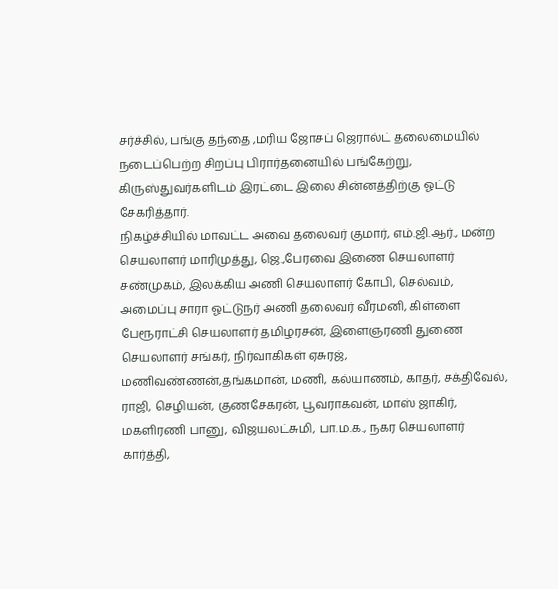சர்ச்சில், பங்கு தந்தை ,மரிய ஜோசப் ஜெரால்ட் தலைமையில் நடைப்பெற்ற சிறப்பு பிரார்தனையில் பங்கேற்று, கிருஸ்துவர்களிடம் இரட்டை இலை சின்னத்திற்கு ஓட்டு சேகரித்தார்.
நிகழ்ச்சியில் மாவட்ட அவை தலைவர் குமார், எம்.ஜி.ஆர்., மன்ற செயலாளர் மாரிமுத்து, ஜெ.,பேரவை இணை செயலாளர் சண்முகம், இலக்கிய அணி செயலாளர் கோபி, செல்வம், அமைப்பு சாரா ஓட்டுநர் அணி தலைவர் வீரமனி, கிள்ளை பேரூராட்சி செயலாளர் தமிழரசன், இளைஞரணி துணை செயலாளர் சங்கர், நிர்வாகிகள் ஏசுரஜ், மணிவண்ணன்,தங்கமான், மணி, கல்யாணம், காதர், சக்திவேல், ராஜி, செழியன், குணசேகரன், பூவராகவன், மாஸ் ஜாகிர், மகளிரணி பானு, விஜயலட்சுமி, பா.ம.க., நகர செயலாளர் கார்த்தி,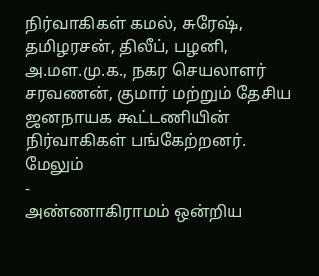நிர்வாகிகள் கமல், சுரேஷ், தமிழரசன், திலீப், பழனி, அ.மள.மு.க., நகர செயலாளர் சரவணன், குமார் மற்றும் தேசிய ஜனநாயக கூட்டணியின் நிர்வாகிகள் பங்கேற்றனர்.
மேலும்
-
அண்ணாகிராமம் ஒன்றிய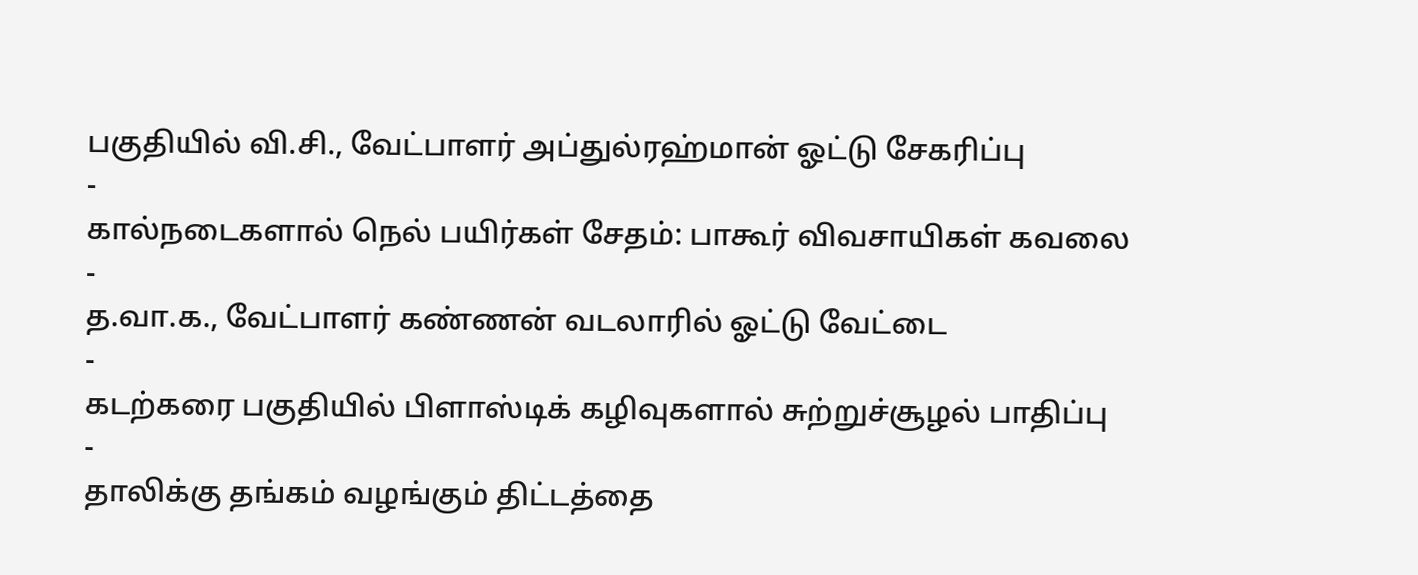பகுதியில் வி.சி., வேட்பாளர் அப்துல்ரஹ்மான் ஓட்டு சேகரிப்பு
-
கால்நடைகளால் நெல் பயிர்கள் சேதம்: பாகூர் விவசாயிகள் கவலை
-
த.வா.க., வேட்பாளர் கண்ணன் வடலாரில் ஓட்டு வேட்டை
-
கடற்கரை பகுதியில் பிளாஸ்டிக் கழிவுகளால் சுற்றுச்சூழல் பாதிப்பு
-
தாலிக்கு தங்கம் வழங்கும் திட்டத்தை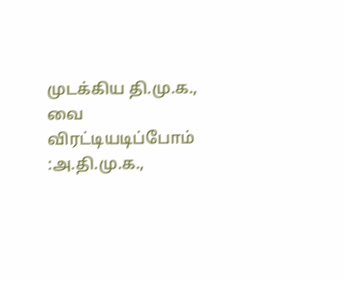முடக்கிய தி.மு.க., வை விரட்டியடிப்போம் :அ.தி.மு.க.,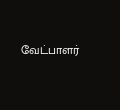வேட்பாளர்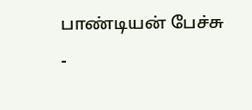பாண்டியன் பேச்சு
-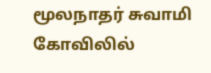மூலநாதர் சுவாமி கோவிலில்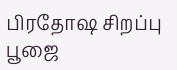பிரதோஷ சிறப்பு பூஜை